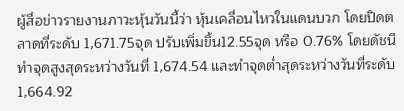ผู้สื่อข่าวรายงานภาวะหุ้นวันนี้ว่า หุ้นเคลื่อนไหวในแดนบวก โดยปิดตลาดที่ระดับ 1,671.75จุด ปรับเพิ่มขึ้น12.55จุด หรือ 0.76% โดยดัชนีทำจุดสูงสุดระหว่างวันที่ 1,674.54 และทำจุดต่ำสุดระหว่างวันที่ระดับ 1,664.92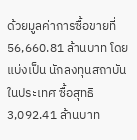ด้วยมูลค่าการซื้อขายที่ 56,660.81 ล้านบาท โดยแบ่งเป็น นักลงทุนสถาบันในประเทศ ซื้อสุทธิ 3,092.41 ล้านบาท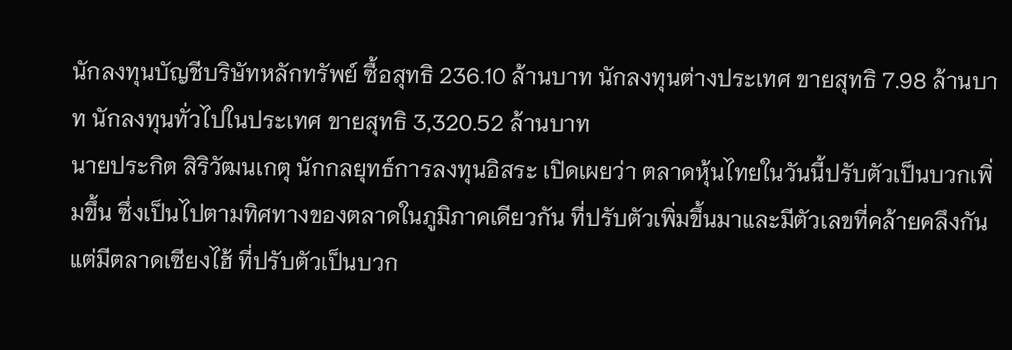นักลงทุนบัญชีบริษัทหลักทรัพย์ ซื้อสุทธิ 236.10 ล้านบาท นักลงทุนต่างประเทศ ขายสุทธิ 7.98 ล้านบาท นักลงทุนทั่วไปในประเทศ ขายสุทธิ 3,320.52 ล้านบาท
นายประกิต สิริวัฒนเกตุ นักกลยุทธ์การลงทุนอิสระ เปิดเผยว่า ตลาดหุ้นไทยในวันนี้ปรับตัวเป็นบวกเพิ่มขึ้น ซึ่งเป็นไปตามทิศทางของตลาดในภูมิภาคเดียวกัน ที่ปรับตัวเพิ่มขึ้นมาและมีตัวเลขที่คล้ายคลึงกัน แต่มีตลาดเซียงไฮ้ ที่ปรับตัวเป็นบวก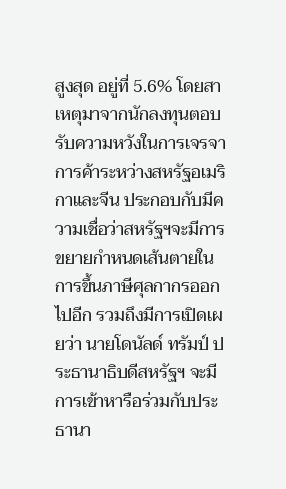สูงสุด อยู่ที่ 5.6% โดยสาเหตุมาจากนักลงทุนตอบรับความหวังในการเจรจาการค้าระหว่างสหรัฐอเมริกาและจีน ประกอบกับมีความเชื่อว่าสหรัฐฯจะมีการขยายกำหนดเส้นตายในการขึ้นภาษีศุลกากรออกไปอีก รวมถึงมีการเปิดเผยว่า นายโดนัลด์ ทรัมป์ ประธานาธิบดีสหรัฐฯ จะมีการเข้าหารือร่วมกับประธานา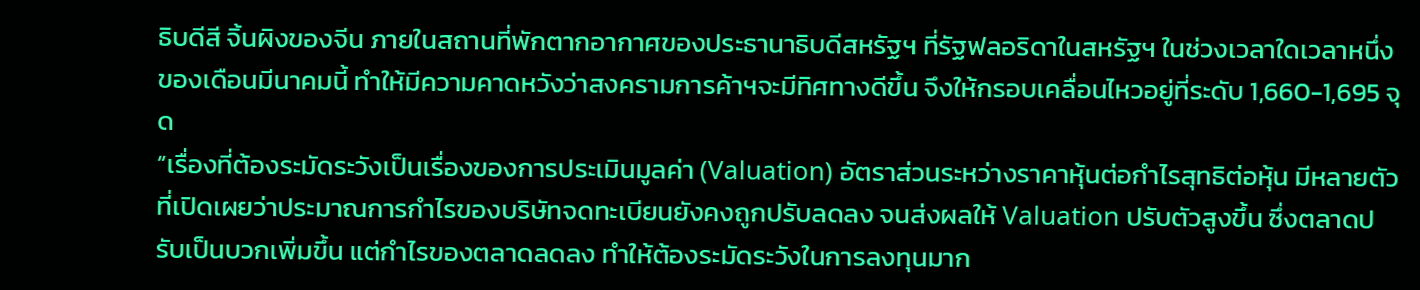ธิบดีสี จิ้นผิงของจีน ภายในสถานที่พักตากอากาศของประธานาธิบดีสหรัฐฯ ที่รัฐฟลอริดาในสหรัฐฯ ในช่วงเวลาใดเวลาหนึ่งของเดือนมีนาคมนี้ ทำให้มีความคาดหวังว่าสงครามการค้าฯจะมีทิศทางดีขึ้น จึงให้กรอบเคลื่อนไหวอยู่ที่ระดับ 1,660-1,695 จุด
“เรื่องที่ต้องระมัดระวังเป็นเรื่องของการประเมินมูลค่า (Valuation) อัตราส่วนระหว่างราคาหุ้นต่อกำไรสุทธิต่อหุ้น มีหลายตัวที่เปิดเผยว่าประมาณการกำไรของบริษัทจดทะเบียนยังคงถูกปรับลดลง จนส่งผลให้ Valuation ปรับตัวสูงขึ้น ซึ่งตลาดปรับเป็นบวกเพิ่มขึ้น แต่กำไรของตลาดลดลง ทำให้ต้องระมัดระวังในการลงทุนมาก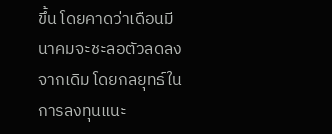ขึ้น โดยคาดว่าเดือนมีนาคมจะชะลอตัวลดลงจากเดิม โดยกลยุทธ์ในการลงทุนแนะ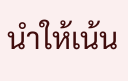นำให้เน้น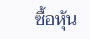ซื้อหุ้น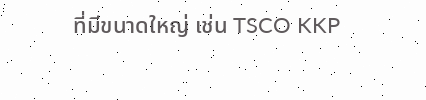ที่มีขนาดใหญ่ เช่น TSCO KKP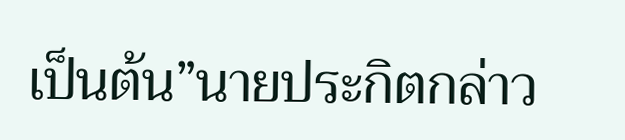เป็นต้น”นายประกิตกล่าว